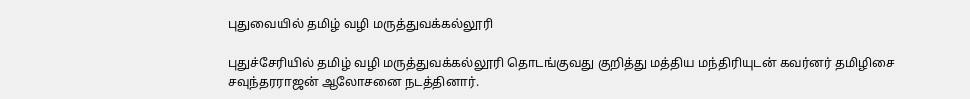புதுவையில் தமிழ் வழி மருத்துவக்கல்லூரி

புதுச்சேரியில் தமிழ் வழி மருத்துவக்கல்லூரி தொடங்குவது குறித்து மத்திய மந்திரியுடன் கவர்னர் தமிழிசை சவுந்தரராஜன் ஆலோசனை நடத்தினார்.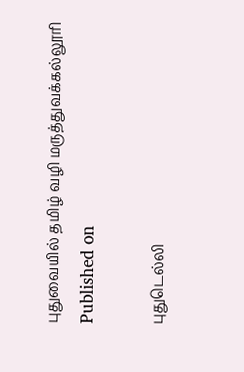புதுவையில் தமிழ் வழி மருத்துவக்கல்லூரி
Published on

புதுடெல்லி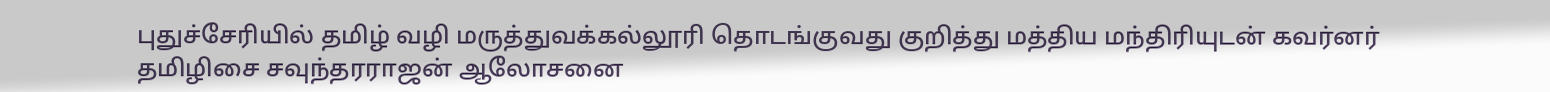புதுச்சேரியில் தமிழ் வழி மருத்துவக்கல்லூரி தொடங்குவது குறித்து மத்திய மந்திரியுடன் கவர்னர் தமிழிசை சவுந்தரராஜன் ஆலோசனை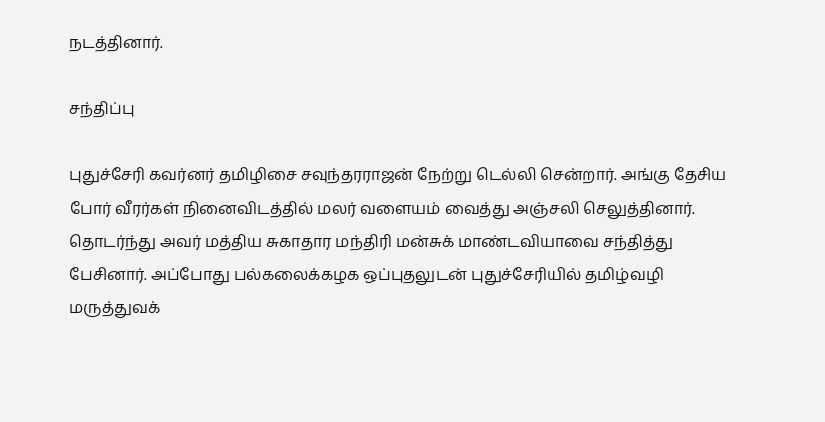நடத்தினார்.

சந்திப்பு

புதுச்சேரி கவர்னர் தமிழிசை சவுந்தரராஜன் நேற்று டெல்லி சென்றார். அங்கு தேசிய போர் வீரர்கள் நினைவிடத்தில் மலர் வளையம் வைத்து அஞ்சலி செலுத்தினார். தொடர்ந்து அவர் மத்திய சுகாதார மந்திரி மன்சுக் மாண்டவியாவை சந்தித்து பேசினார். அப்போது பல்கலைக்கழக ஒப்புதலுடன் புதுச்சேரியில் தமிழ்வழி மருத்துவக்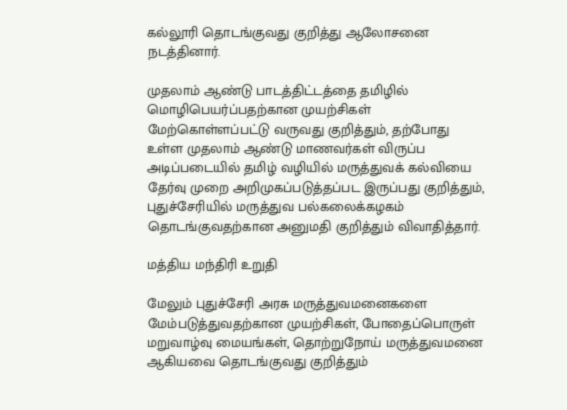கல்லூரி தொடங்குவது குறித்து ஆலோசனை நடத்தினார்.

முதலாம் ஆண்டு பாடத்திட்டத்தை தமிழில் மொழிபெயர்ப்பதற்கான முயற்சிகள் மேற்கொள்ளப்பட்டு வருவது குறித்தும், தற்போது உள்ள முதலாம் ஆண்டு மாணவர்கள் விருப்ப அடிப்படையில் தமிழ் வழியில் மருத்துவக் கல்வியை தேர்வு முறை அறிமுகப்படுத்தப்பட இருப்பது குறித்தும், புதுச்சேரியில் மருத்துவ பல்கலைக்கழகம் தொடங்குவதற்கான அனுமதி குறித்தும் விவாதித்தார்.

மத்திய மந்திரி உறுதி

மேலும் புதுச்சேரி அரசு மருத்துவமனைகளை மேம்படுத்துவதற்கான முயற்சிகள், போதைப்பொருள் மறுவாழ்வு மையங்கள், தொற்றுநோய் மருத்துவமனை ஆகியவை தொடங்குவது குறித்தும்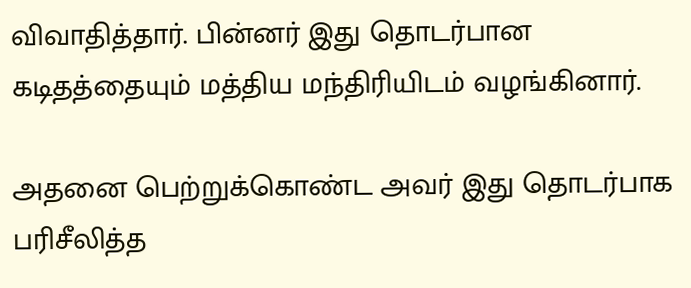விவாதித்தார். பின்னர் இது தொடர்பான கடிதத்தையும் மத்திய மந்திரியிடம் வழங்கினார்.

அதனை பெற்றுக்கொண்ட அவர் இது தொடர்பாக பரிசீலித்த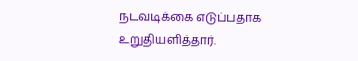நடவடிக்கை எடுப்பதாக உறுதியளித்தார்.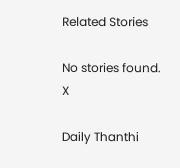Related Stories

No stories found.
X

Daily Thanthi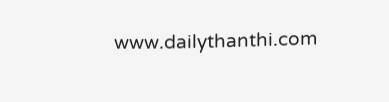www.dailythanthi.com